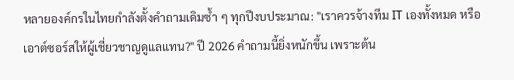หลายองค์กรในไทยกำลังตั้งคำถามเดิมซ้ำ ๆ ทุกปีงบประมาณ: "เราควรจ้างทีม IT เองทั้งหมด หรือเอาต์ซอร์สให้ผู้เชี่ยวชาญดูแลแทน?" ปี 2026 คำถามนี้ยิ่งหนักขึ้น เพราะต้น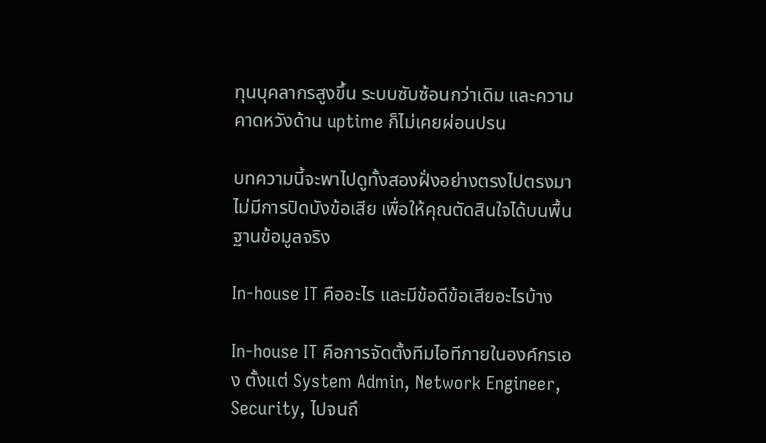ทุนบุคลากรสูงขึ้น ระบบซับซ้อนกว่าเดิม และความคาดหวังด้าน uptime ก็ไม่เคยผ่อนปรน

บทความนี้จะพาไปดูทั้งสองฝั่งอย่างตรงไปตรงมา ไม่มีการปิดบังข้อเสีย เพื่อให้คุณตัดสินใจได้บนพื้นฐานข้อมูลจริง

In-house IT คืออะไร และมีข้อดีข้อเสียอะไรบ้าง

In-house IT คือการจัดตั้งทีมไอทีภายในองค์กรเอง ตั้งแต่ System Admin, Network Engineer, Security, ไปจนถึ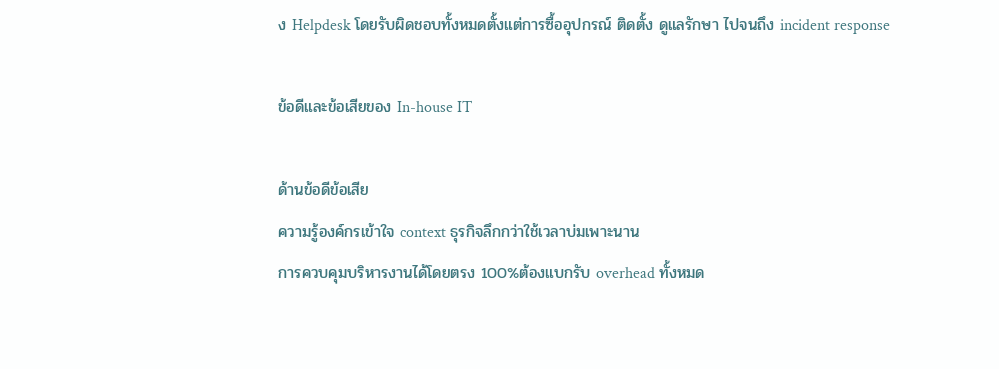ง Helpdesk โดยรับผิดชอบทั้งหมดตั้งแต่การซื้ออุปกรณ์ ติดตั้ง ดูแลรักษา ไปจนถึง incident response

ข้อดีและข้อเสียของ In-house IT

ด้านข้อดีข้อเสีย
ความรู้องค์กรเข้าใจ context ธุรกิจลึกกว่าใช้เวลาบ่มเพาะนาน
การควบคุมบริหารงานได้โดยตรง 100%ต้องแบกรับ overhead ทั้งหมด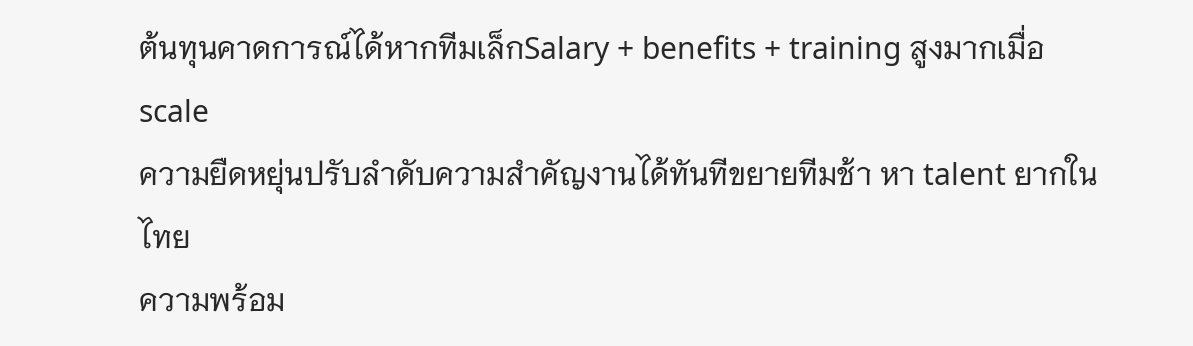ต้นทุนคาดการณ์ได้หากทีมเล็กSalary + benefits + training สูงมากเมื่อ scale
ความยืดหยุ่นปรับลำดับความสำคัญงานได้ทันทีขยายทีมช้า หา talent ยากในไทย
ความพร้อม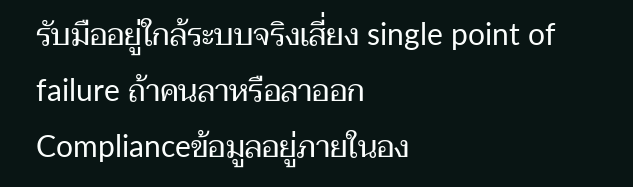รับมืออยู่ใกล้ระบบจริงเสี่ยง single point of failure ถ้าคนลาหรือลาออก
Complianceข้อมูลอยู่ภายในอง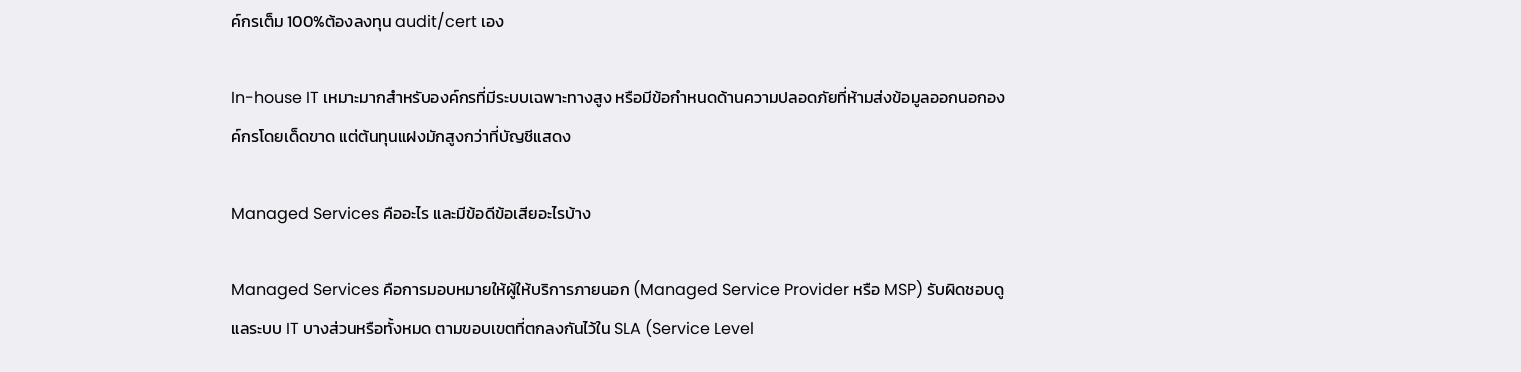ค์กรเต็ม 100%ต้องลงทุน audit/cert เอง

In-house IT เหมาะมากสำหรับองค์กรที่มีระบบเฉพาะทางสูง หรือมีข้อกำหนดด้านความปลอดภัยที่ห้ามส่งข้อมูลออกนอกองค์กรโดยเด็ดขาด แต่ต้นทุนแฝงมักสูงกว่าที่บัญชีแสดง

Managed Services คืออะไร และมีข้อดีข้อเสียอะไรบ้าง

Managed Services คือการมอบหมายให้ผู้ให้บริการภายนอก (Managed Service Provider หรือ MSP) รับผิดชอบดูแลระบบ IT บางส่วนหรือทั้งหมด ตามขอบเขตที่ตกลงกันไว้ใน SLA (Service Level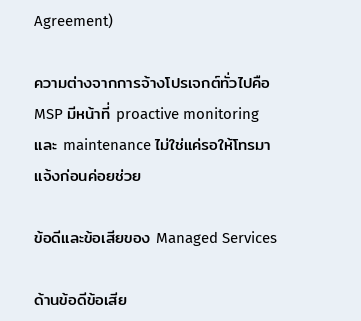Agreement)

ความต่างจากการจ้างโปรเจกต์ทั่วไปคือ MSP มีหน้าที่ proactive monitoring และ maintenance ไม่ใช่แค่รอให้โทรมาแจ้งก่อนค่อยช่วย

ข้อดีและข้อเสียของ Managed Services

ด้านข้อดีข้อเสีย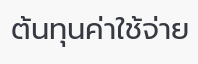ต้นทุนค่าใช้จ่าย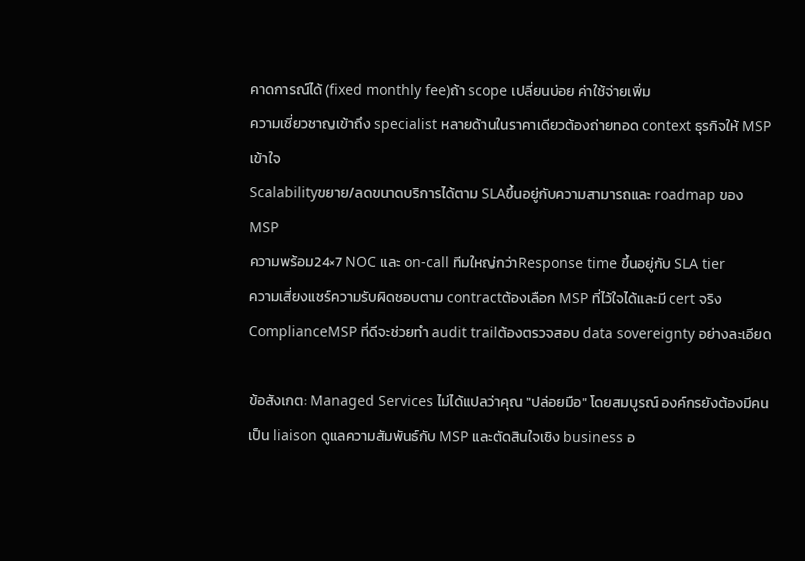คาดการณ์ได้ (fixed monthly fee)ถ้า scope เปลี่ยนบ่อย ค่าใช้จ่ายเพิ่ม
ความเชี่ยวชาญเข้าถึง specialist หลายด้านในราคาเดียวต้องถ่ายทอด context ธุรกิจให้ MSP เข้าใจ
Scalabilityขยาย/ลดขนาดบริการได้ตาม SLAขึ้นอยู่กับความสามารถและ roadmap ของ MSP
ความพร้อม24×7 NOC และ on-call ทีมใหญ่กว่าResponse time ขึ้นอยู่กับ SLA tier
ความเสี่ยงแชร์ความรับผิดชอบตาม contractต้องเลือก MSP ที่ไว้ใจได้และมี cert จริง
ComplianceMSP ที่ดีจะช่วยทำ audit trailต้องตรวจสอบ data sovereignty อย่างละเอียด

ข้อสังเกต: Managed Services ไม่ได้แปลว่าคุณ "ปล่อยมือ" โดยสมบูรณ์ องค์กรยังต้องมีคนเป็น liaison ดูแลความสัมพันธ์กับ MSP และตัดสินใจเชิง business อ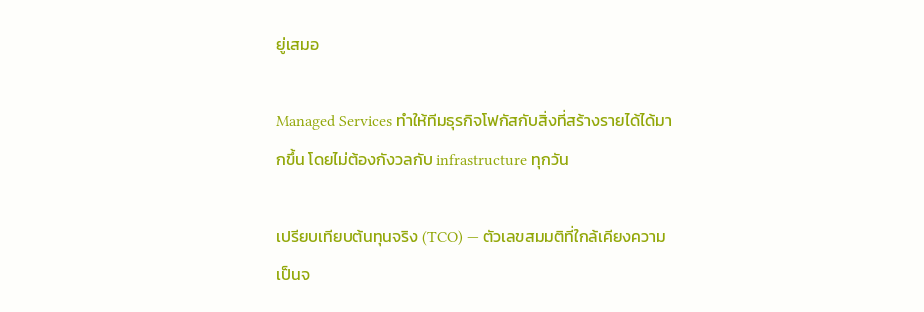ยู่เสมอ

Managed Services ทำให้ทีมธุรกิจโฟกัสกับสิ่งที่สร้างรายได้ได้มากขึ้น โดยไม่ต้องกังวลกับ infrastructure ทุกวัน

เปรียบเทียบต้นทุนจริง (TCO) — ตัวเลขสมมติที่ใกล้เคียงความเป็นจ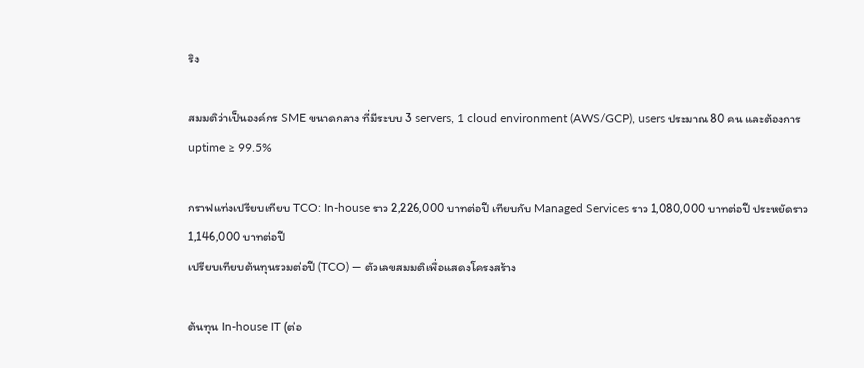ริง

สมมติว่าเป็นองค์กร SME ขนาดกลาง ที่มีระบบ 3 servers, 1 cloud environment (AWS/GCP), users ประมาณ 80 คน และต้องการ uptime ≥ 99.5%

กราฟแท่งเปรียบเทียบ TCO: In-house ราว 2,226,000 บาทต่อปี เทียบกับ Managed Services ราว 1,080,000 บาทต่อปี ประหยัดราว 1,146,000 บาทต่อปี
เปรียบเทียบต้นทุนรวมต่อปี (TCO) — ตัวเลขสมมติเพื่อแสดงโครงสร้าง

ต้นทุน In-house IT (ต่อ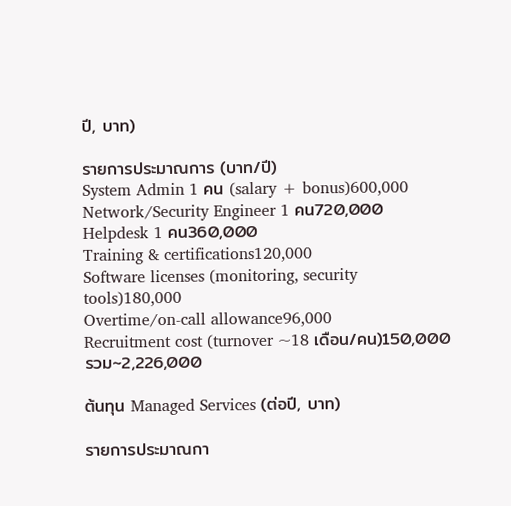ปี, บาท)

รายการประมาณการ (บาท/ปี)
System Admin 1 คน (salary + bonus)600,000
Network/Security Engineer 1 คน720,000
Helpdesk 1 คน360,000
Training & certifications120,000
Software licenses (monitoring, security tools)180,000
Overtime/on-call allowance96,000
Recruitment cost (turnover ~18 เดือน/คน)150,000
รวม~2,226,000

ต้นทุน Managed Services (ต่อปี, บาท)

รายการประมาณกา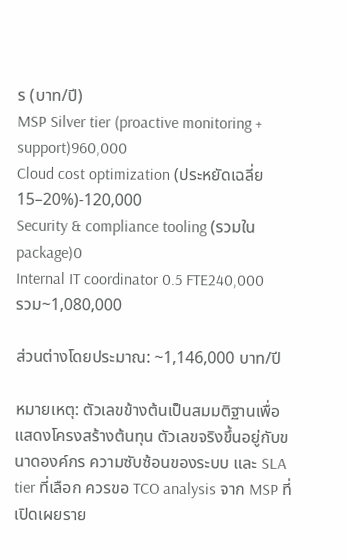ร (บาท/ปี)
MSP Silver tier (proactive monitoring + support)960,000
Cloud cost optimization (ประหยัดเฉลี่ย 15–20%)-120,000
Security & compliance tooling (รวมใน package)0
Internal IT coordinator 0.5 FTE240,000
รวม~1,080,000

ส่วนต่างโดยประมาณ: ~1,146,000 บาท/ปี

หมายเหตุ: ตัวเลขข้างต้นเป็นสมมติฐานเพื่อแสดงโครงสร้างต้นทุน ตัวเลขจริงขึ้นอยู่กับขนาดองค์กร ความซับซ้อนของระบบ และ SLA tier ที่เลือก ควรขอ TCO analysis จาก MSP ที่เปิดเผยราย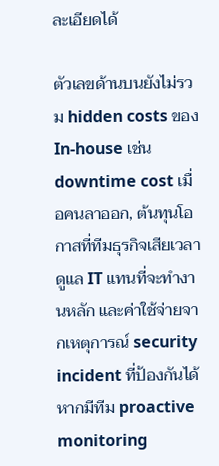ละเอียดได้

ตัวเลขด้านบนยังไม่รวม hidden costs ของ In-house เช่น downtime cost เมื่อคนลาออก, ต้นทุนโอกาสที่ทีมธุรกิจเสียเวลาดูแล IT แทนที่จะทำงานหลัก และค่าใช้จ่ายจากเหตุการณ์ security incident ที่ป้องกันได้หากมีทีม proactive monitoring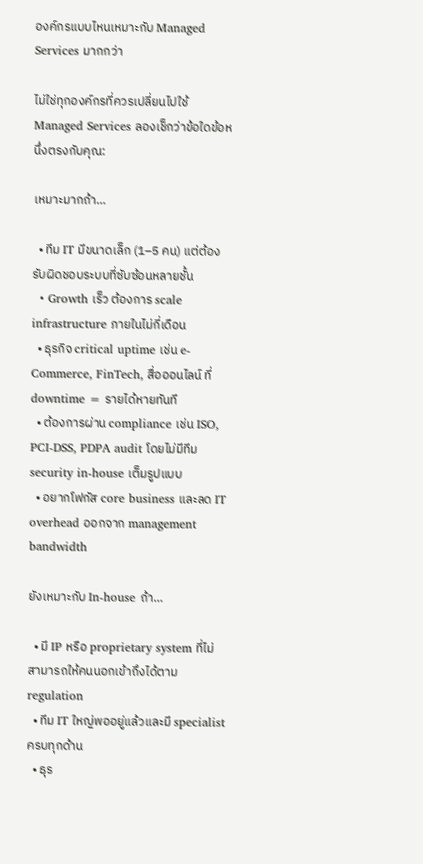องค์กรแบบไหนเหมาะกับ Managed Services มากกว่า

ไม่ใช่ทุกองค์กรที่ควรเปลี่ยนไปใช้ Managed Services ลองเช็กว่าข้อใดข้อหนึ่งตรงกับคุณ:

เหมาะมากถ้า…

  • ทีม IT มีขนาดเล็ก (1–5 คน) แต่ต้องรับผิดชอบระบบที่ซับซ้อนหลายชั้น
  • Growth เร็ว ต้องการ scale infrastructure ภายในไม่กี่เดือน
  • ธุรกิจ critical uptime เช่น e-Commerce, FinTech, สื่อออนไลน์ ที่ downtime = รายได้หายทันที
  • ต้องการผ่าน compliance เช่น ISO, PCI-DSS, PDPA audit โดยไม่มีทีม security in-house เต็มรูปแบบ
  • อยากโฟกัส core business และลด IT overhead ออกจาก management bandwidth

ยังเหมาะกับ In-house ถ้า…

  • มี IP หรือ proprietary system ที่ไม่สามารถให้คนนอกเข้าถึงได้ตาม regulation
  • ทีม IT ใหญ่พออยู่แล้วและมี specialist ครบทุกด้าน
  • ธุร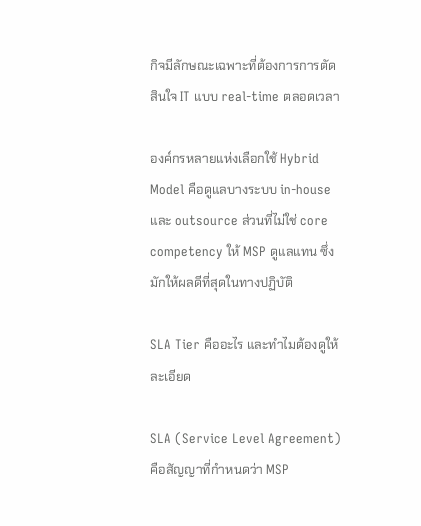กิจมีลักษณะเฉพาะที่ต้องการการตัดสินใจ IT แบบ real-time ตลอดเวลา

องค์กรหลายแห่งเลือกใช้ Hybrid Model คือดูแลบางระบบ in-house และ outsource ส่วนที่ไม่ใช่ core competency ให้ MSP ดูแลแทน ซึ่งมักให้ผลดีที่สุดในทางปฏิบัติ

SLA Tier คืออะไร และทำไมต้องดูให้ละเอียด

SLA (Service Level Agreement) คือสัญญาที่กำหนดว่า MSP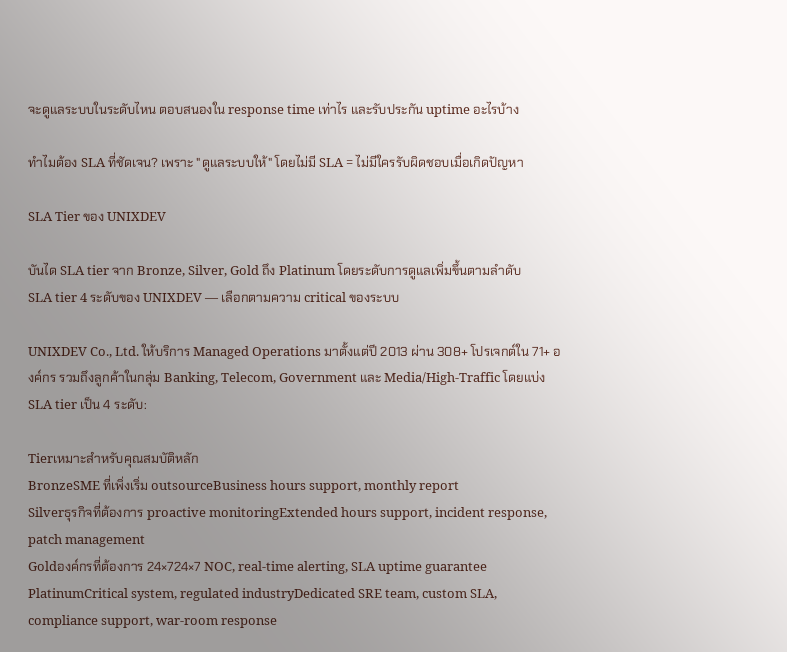จะดูแลระบบในระดับไหน ตอบสนองใน response time เท่าไร และรับประกัน uptime อะไรบ้าง

ทำไมต้อง SLA ที่ชัดเจน? เพราะ "ดูแลระบบให้" โดยไม่มี SLA = ไม่มีใครรับผิดชอบเมื่อเกิดปัญหา

SLA Tier ของ UNIXDEV

บันได SLA tier จาก Bronze, Silver, Gold ถึง Platinum โดยระดับการดูแลเพิ่มขึ้นตามลำดับ
SLA tier 4 ระดับของ UNIXDEV — เลือกตามความ critical ของระบบ

UNIXDEV Co., Ltd. ให้บริการ Managed Operations มาตั้งแต่ปี 2013 ผ่าน 308+ โปรเจกต์ใน 71+ องค์กร รวมถึงลูกค้าในกลุ่ม Banking, Telecom, Government และ Media/High-Traffic โดยแบ่ง SLA tier เป็น 4 ระดับ:

Tierเหมาะสำหรับคุณสมบัติหลัก
BronzeSME ที่เพิ่งเริ่ม outsourceBusiness hours support, monthly report
Silverธุรกิจที่ต้องการ proactive monitoringExtended hours support, incident response, patch management
Goldองค์กรที่ต้องการ 24×724×7 NOC, real-time alerting, SLA uptime guarantee
PlatinumCritical system, regulated industryDedicated SRE team, custom SLA, compliance support, war-room response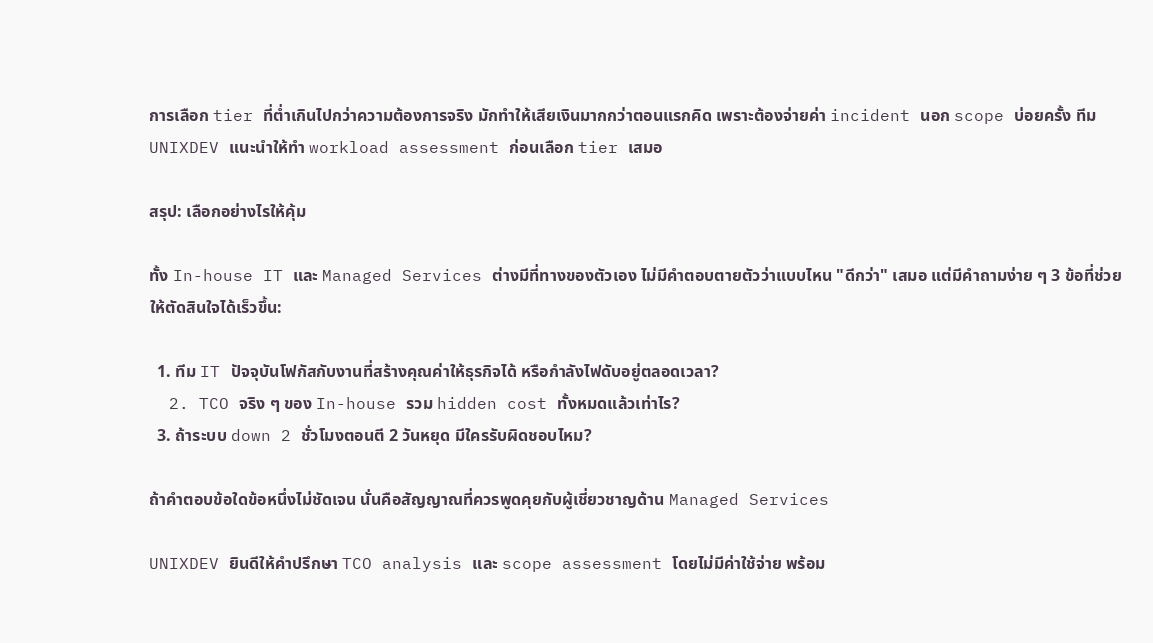การเลือก tier ที่ต่ำเกินไปกว่าความต้องการจริง มักทำให้เสียเงินมากกว่าตอนแรกคิด เพราะต้องจ่ายค่า incident นอก scope บ่อยครั้ง ทีม UNIXDEV แนะนำให้ทำ workload assessment ก่อนเลือก tier เสมอ

สรุป: เลือกอย่างไรให้คุ้ม

ทั้ง In-house IT และ Managed Services ต่างมีที่ทางของตัวเอง ไม่มีคำตอบตายตัวว่าแบบไหน "ดีกว่า" เสมอ แต่มีคำถามง่าย ๆ 3 ข้อที่ช่วยให้ตัดสินใจได้เร็วขึ้น:

  1. ทีม IT ปัจจุบันโฟกัสกับงานที่สร้างคุณค่าให้ธุรกิจได้ หรือกำลังไฟดับอยู่ตลอดเวลา?
  2. TCO จริง ๆ ของ In-house รวม hidden cost ทั้งหมดแล้วเท่าไร?
  3. ถ้าระบบ down 2 ชั่วโมงตอนตี 2 วันหยุด มีใครรับผิดชอบไหม?

ถ้าคำตอบข้อใดข้อหนึ่งไม่ชัดเจน นั่นคือสัญญาณที่ควรพูดคุยกับผู้เชี่ยวชาญด้าน Managed Services

UNIXDEV ยินดีให้คำปรึกษา TCO analysis และ scope assessment โดยไม่มีค่าใช้จ่าย พร้อม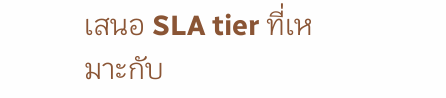เสนอ SLA tier ที่เหมาะกับ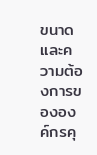ขนาดและความต้องการขององค์กรคุ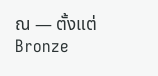ณ — ตั้งแต่ Bronze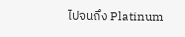ไปจนถึง Platinum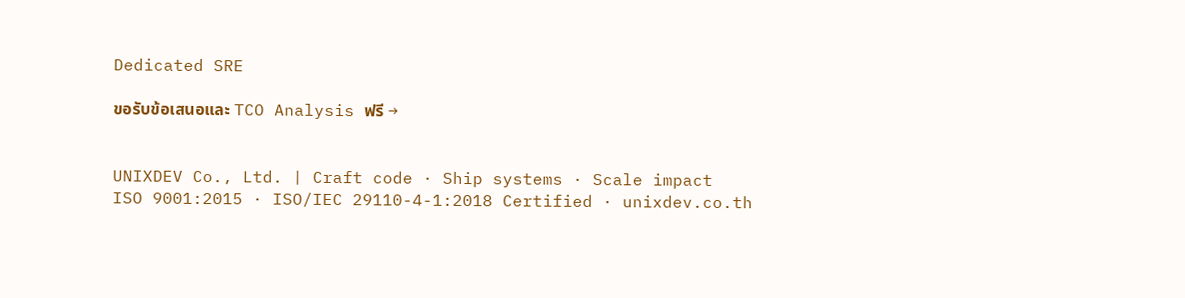Dedicated SRE

ขอรับข้อเสนอและ TCO Analysis ฟรี →


UNIXDEV Co., Ltd. | Craft code · Ship systems · Scale impact
ISO 9001:2015 · ISO/IEC 29110-4-1:2018 Certified · unixdev.co.th